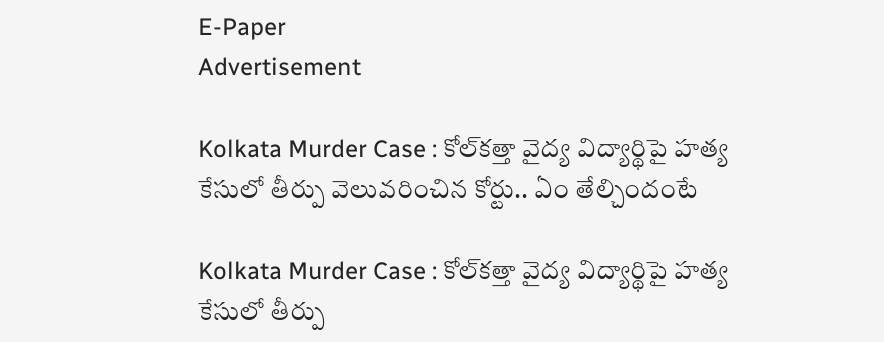E-Paper
Advertisement

Kolkata Murder Case : కోల్‌కత్తా వైద్య విద్యార్థిపై హత్య కేసులో తీర్పు వెలువరించిన కోర్టు.. ఏం తేల్చిందంటే

Kolkata Murder Case : కోల్‌కత్తా వైద్య విద్యార్థిపై హత్య కేసులో తీర్పు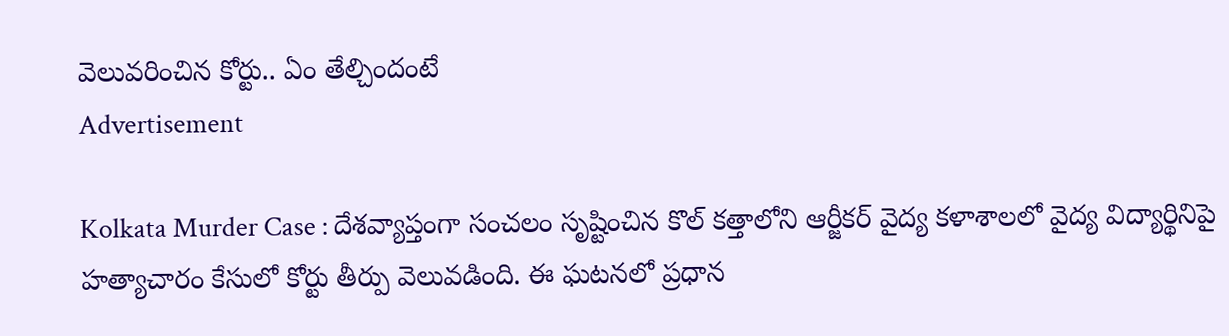వెలువరించిన కోర్టు.. ఏం తేల్చిందంటే
Advertisement

Kolkata Murder Case : దేశవ్యాప్తంగా సంచలం సృష్టించిన కొల్ కత్తాలోని ఆర్జీకర్ వైద్య కళాశాలలో వైద్య విద్యార్థినిపై హత్యాచారం కేసులో కోర్టు తీర్పు వెలువడింది. ఈ ఘటనలో ప్రధాన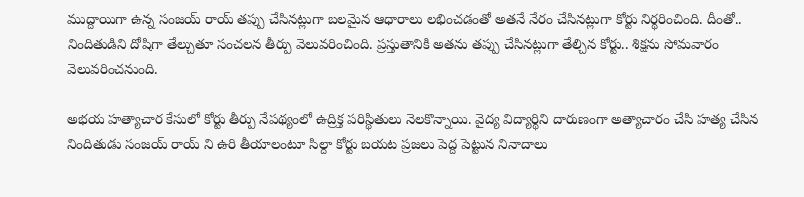ముద్దాయిగా ఉన్న సంజయ్ రాయ్ తప్పు చేసినట్లుగా బలమైన ఆధారాలు లభించడంతో అతనే నేరం చేసినట్లుగా కోర్టు నిర్థరించింది. దీంతో.. నిందితుడిని దోషిగా తేల్చుతూ సంచలన తీర్పు వెలువరించింది. ప్రస్తుతానికి అతను తప్పు చేసినట్లుగా తేల్చిన కోర్టు.. శిక్షను సోమవారం వెలువరించనుంది.

అభయ హత్యాచార కేసులో కోర్టు తీర్పు నేపథ్యంలో ఉద్రిక్త పరిస్థితులు నెలకొన్నాయి. వైద్య విద్యార్థిని దారుణంగా అత్యాచారం చేసి హత్య చేసిన నిందితుడు సంజయ్ రాయ్ ని ఉరి తీయాలంటూ సిల్దా కోర్టు బయట ప్రజలు పెద్ద పెట్టున నినాదాలు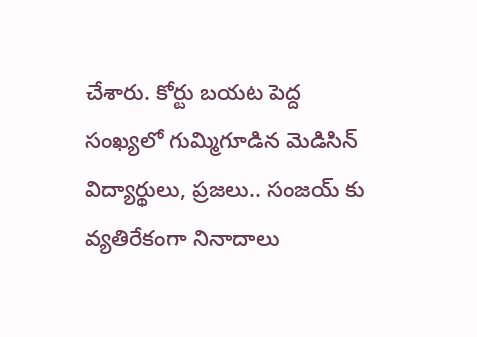చేశారు. కోర్టు బయట పెద్ద సంఖ్యలో గుమ్మిగూడిన మెడిసిన్ విద్యార్థులు, ప్రజలు.. సంజయ్ కు వ్యతిరేకంగా నినాదాలు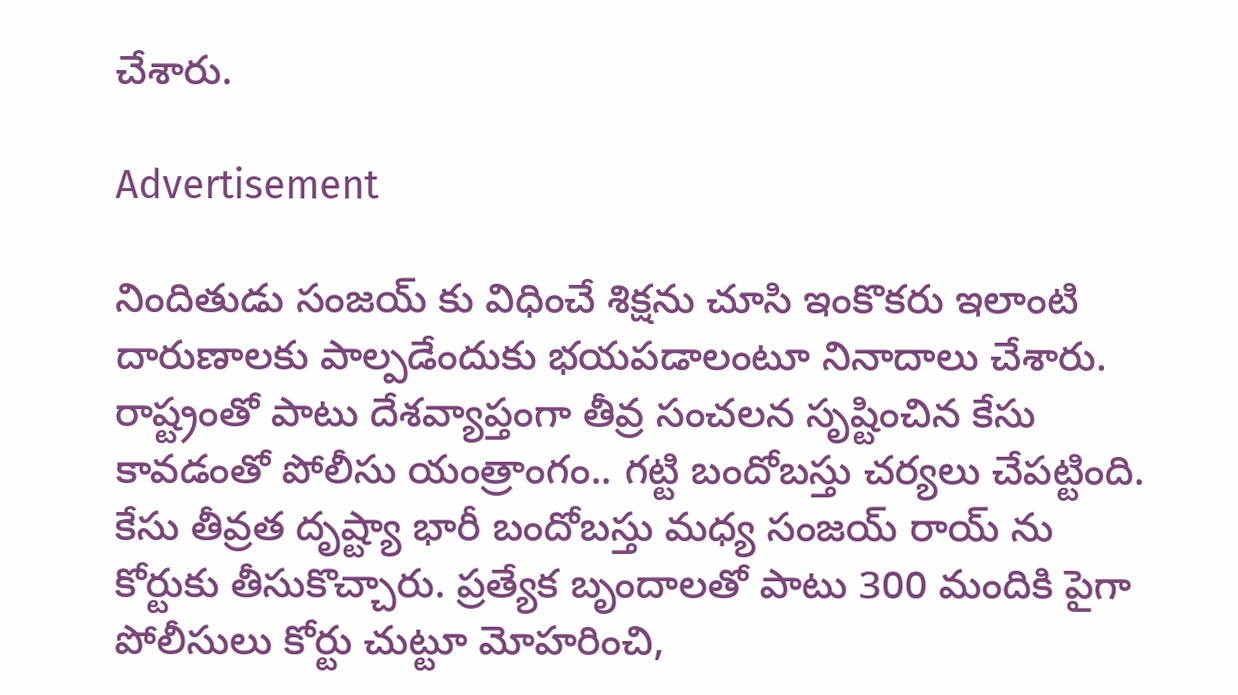చేశారు.

Advertisement

నిందితుడు సంజయ్ కు విధించే శిక్షను చూసి ఇంకొకరు ఇలాంటి దారుణాలకు పాల్పడేందుకు భయపడాలంటూ నినాదాలు చేశారు. రాష్ట్రంతో పాటు దేశవ్యాప్తంగా తీవ్ర సంచలన సృష్టించిన కేసు కావడంతో పోలీసు యంత్రాంగం.. గట్టి బందోబస్తు చర్యలు చేపట్టింది. కేసు తీవ్రత దృష్ట్యా భారీ బందోబస్తు మధ్య సంజయ్ రాయ్ ను కోర్టుకు తీసుకొచ్చారు. ప్రత్యేక బృందాలతో పాటు 300 మందికి పైగా పోలీసులు కోర్టు చుట్టూ మోహరించి,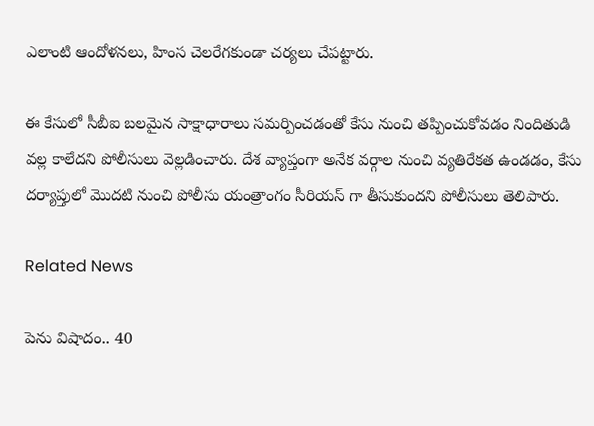ఎలాంటి ఆందోళనలు, హింస చెలరేగకుండా చర్యలు చేపట్టారు.

ఈ కేసులో సీబీఐ బలమైన సాక్షాధారాలు సమర్పించడంతో కేసు నుంచి తప్పించుకోవడం నిందితుడి వల్ల కాలేదని పోలీసులు వెల్లడించారు. దేశ వ్యాప్తంగా అనేక వర్గాల నుంచి వ్యతిరేకత ఉండడం, కేసు దర్యాప్తులో మొదటి నుంచి పోలీసు యంత్రాంగం సీరియస్ గా తీసుకుందని పోలీసులు తెలిపారు.

Related News

పెను విషాదం.. 40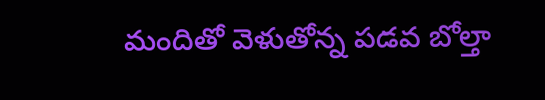మందితో వెళుతోన్న ప‌డ‌వ బోల్తా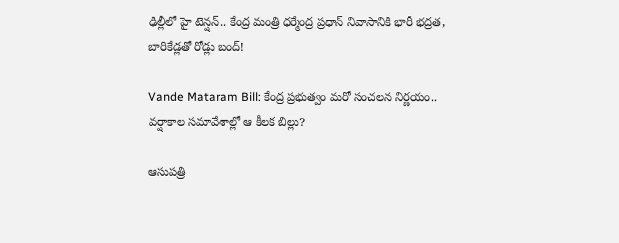ఢిల్లీలో హై టెన్షన్.. కేంద్ర మంత్రి ధర్మేంద్ర ప్రధాన్ నివాసానికి భారీ భద్రత, బారికేడ్లతో రోడ్లు బంద్!

Vande Mataram Bill: కేంద్ర ప్రభుత్వం మరో సంచలన నిర్ణయం.. వర్షాకాల సమావేశాల్లో ఆ కీలక బిల్లు?

ఆసుపత్రి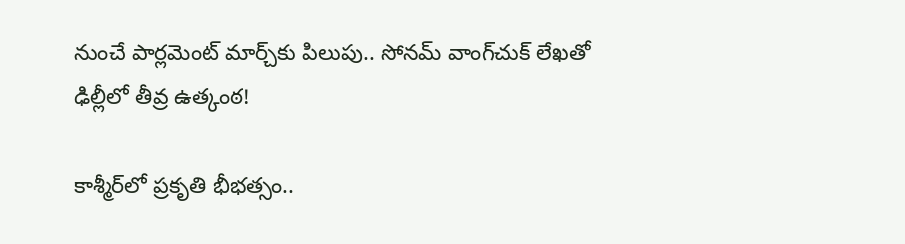నుంచే పార్లమెంట్ మార్చ్‌కు పిలుపు.. సోనమ్ వాంగ్‌చుక్ లేఖతో ఢిల్లీలో తీవ్ర ఉత్కంఠ!

కాశ్మీర్‌లో ప్రకృతి భీభత్సం..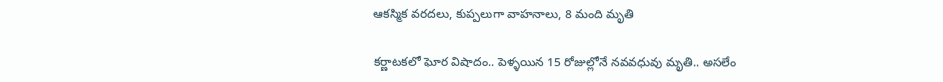ఆకస్మిక వరదలు, కుప్పలుగా వాహనాలు, 8 మంది మృతి

కర్ణాటకలో ఘోర విషాదం.. పెళ్ళయిన 15 రోజుల్లోనే నవవధువు మృతి.. అసలేం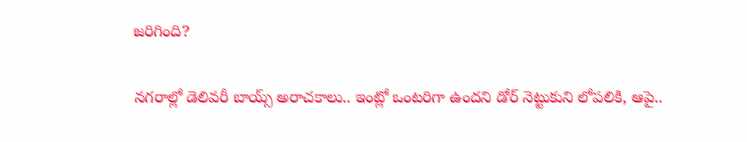జరిగింది?

నగరాల్లో డెలివరీ బాయ్స్ అరాచకాలు.. ఇంట్లో ఒంటరిగా ఉందని డోర్ నెట్టుకుని లోపలికి, ఆపై..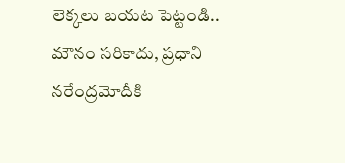లెక్కలు బయట పెట్టండి.. మౌనం సరికాదు, ప్రధాని నరేంద్రమోదీకి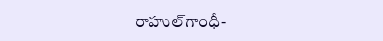రాహుల్‌‌గాంధీ-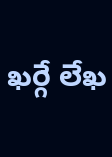ఖర్గే లేఖ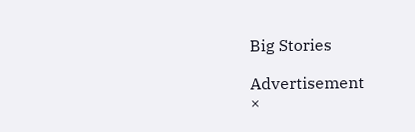Big Stories

Advertisement
×